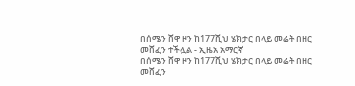በሰሜን ሸዋ ዞን ከ177ሺህ ሄክታር በላይ መሬት በዘር መሸፈን ተችሏል - ኢዜአ አማርኛ
በሰሜን ሸዋ ዞን ከ177ሺህ ሄክታር በላይ መሬት በዘር መሸፈን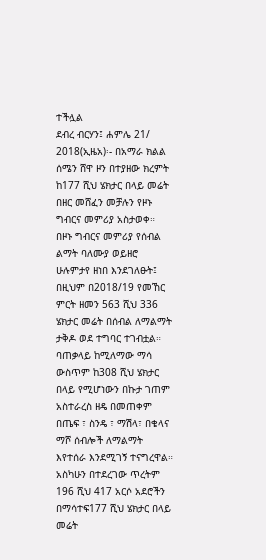ተችሏል
ደብረ ብርሃን፤ ሐምሌ 21/ 2018(ኢዜአ)፡- በአማራ ክልል ሰሜን ሸዋ ዞን በተያዘው ክረምት ከ177 ሺህ ሄክታር በላይ መሬት በዘር መሸፈን መቻሉን የዞኑ ግብርና መምሪያ አስታወቀ።
በዞኑ ግብርና መምሪያ የሰብል ልማት ባለሙያ ወይዘሮ ሁሉምታየ ዘነበ እንደገለፁት፤ በዚህም በ2018/19 የመኸር ምርት ዘመን 563 ሺህ 336 ሄክታር መሬት በሰብል ለማልማት ታቅዶ ወደ ተግባር ተገብቷል።
ባጠቃላይ ከሚለማው ማሳ ውስጥም ከ308 ሺህ ሄክታር በላይ የሚሆነውን በኩታ ገጠም አስተራረስ ዘዴ በመጠቀም በጤፍ ፣ ስንዴ ፣ ማሽላ፣ በቄላና ማሾ ሰብሎች ለማልማት እየተሰራ እንደሚገኝ ተናግረዋል።
አስካሁን በተደረገው ጥረትም 196 ሺህ 417 አርሶ አደሮችን በማሳተፍ177 ሺህ ሄክታር በላይ መሬት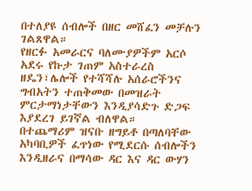በተለያዩ ሰብሎች በዘር መሸፈን መቻሉን ገልጸዋል።
የዘርፉ አመራርና ባለሙያዎችም አርሶ አደሩ የኩታ ገጠም አስተራረስ ዘዴን፣ሌሎች የተሻሻሉ አሰራሮችንና ግብአትን ተጠቅመው በመዝራት ምርታማነታቸውን እንዲያሳድጉ ድጋፍ እያደረገ ይገኛል ብለዋል።
በተጨማሪም ዝናቡ ዘግይቶ በጣለባቸው አካባቢዎች ፈጥነው የሚደርሱ ሰብሎችን እንዲዘራና በማሳው ዳር እና ዳር ውሃን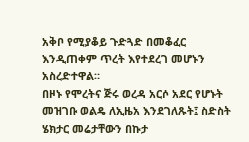አቅቦ የሚያቆይ ጉድጓድ በመቆፈር እንዲጠቀም ጥረት እየተደረገ መሆኑን አስረድተዋል።
በዞኑ የሞረትና ጅሩ ወረዳ አርሶ አደር የሆኑት መዝገቡ ወልዴ ለኢዜአ እንደገለጹት፤ ስድስት ሄክታር መሬታቸውን በኩታ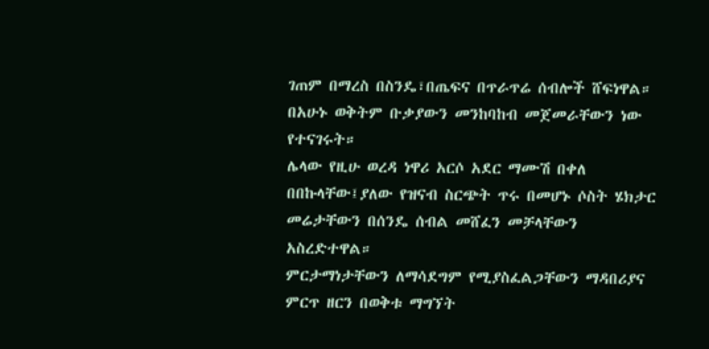ገጠም በማረስ በስንዴ፣በጤፍና በጥራጥሬ ሰብሎች ሸፍነዋል።
በአሁኑ ወቅትም ቡቃያውን መንከባከብ መጀመራቸውን ነው የተናገሩት።
ሌላው የዚሁ ወረዳ ነዋሪ አርሶ አደር ማሙሽ በቀለ በበኩላቸው፤ያለው የዝናብ ስርጭት ጥሩ በመሆኑ ሶስት ሄክታር መሬታቸውን በሰንዴ ሰብል መሸፈን መቻላቸውን አስረድተዋል።
ምርታማነታቸውን ለማሳደግም የሚያስፈልጋቸውን ማዳበሪያና ምርጥ ዘርን በወቅቱ ማግኘት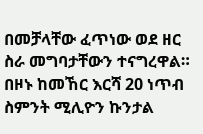በመቻላቸው ፈጥነው ወደ ዘር ስራ መግባታቸውን ተናግረዋል።
በዞኑ ከመኸር እርሻ 20 ነጥብ ስምንት ሚሊዮን ኩንታል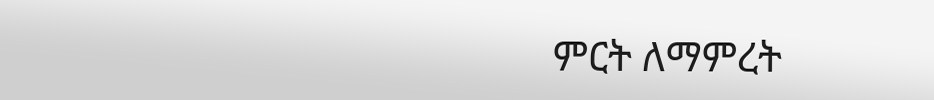ምርት ለማምረት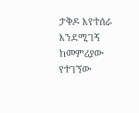ታቅዶ እየተሰራ እንደሚገኝ ከመምሪያው የተገኘው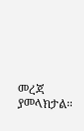መረጃ ያመላክታል።